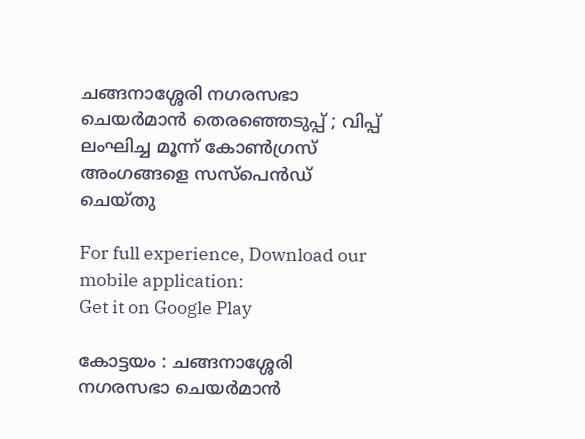ചങ്ങനാശ്ശേരി നഗരസഭാ ചെയര്‍മാന്‍ തെരഞ്ഞെടുപ്പ് ; വിപ്പ് ലംഘിച്ച മൂന്ന് കോണ്‍ഗ്രസ് അംഗങ്ങളെ സസ്പെന്‍ഡ് ചെയ്തു

For full experience, Download our mobile application:
Get it on Google Play

കോട്ടയം : ചങ്ങനാശ്ശേരി നഗരസഭാ ചെയര്‍മാന്‍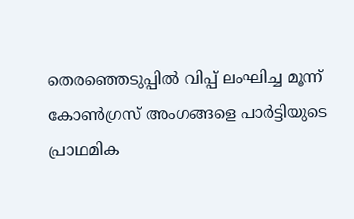തെരഞ്ഞെടുപ്പില്‍ വിപ്പ് ലംഘിച്ച മൂന്ന് കോണ്‍ഗ്രസ് അംഗങ്ങളെ പാര്‍ട്ടിയുടെ പ്രാഥമിക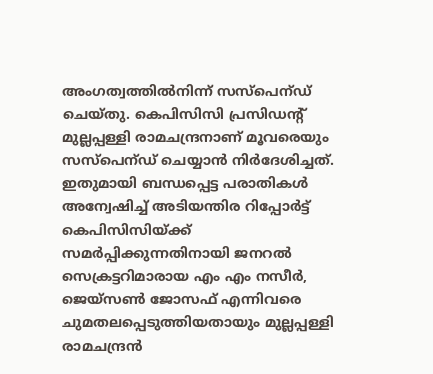അംഗത്വത്തില്‍നിന്ന് സസ്‌പെന്ഡ് ചെയ്തു. കെപിസിസി പ്രസിഡന്റ് മുല്ലപ്പള്ളി രാമചന്ദ്രനാണ് മൂവരെയും സസ്‌പെന്ഡ് ചെയ്യാന്‍ നിര്‍ദേശിച്ചത്. ഇതുമായി ബന്ധപ്പെട്ട പരാതികള്‍ അന്വേഷിച്ച്‌ അടിയന്തിര റിപ്പോര്‍ട്ട് കെപിസിസിയ്ക്ക് സമര്‍പ്പിക്കുന്നതിനായി ജനറല്‍ സെക്രട്ടറിമാരായ എം എം നസീര്‍, ജെയ്സണ്‍ ജോസഫ് എന്നിവരെ ചുമതലപ്പെടുത്തിയതായും മുല്ലപ്പള്ളി രാമചന്ദ്രന്‍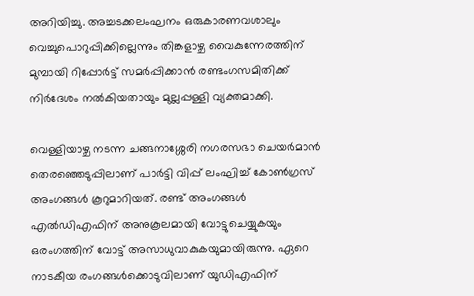അറിയിച്ചു. അച്ചടക്കലംഘനം ഒരുകാരണവശാലും വെച്ചുപൊറുപ്പിക്കില്ലെന്നും തിങ്കളാഴ്ച വൈകുന്നേരത്തിന് മുമ്പായി റിപ്പോര്‍ട്ട് സമര്‍പ്പിക്കാന്‍ രണ്ടംഗസമിതിക്ക് നിര്‍ദേശം നല്‍കിയതായും മുല്ലപ്പള്ളി വ്യക്തമാക്കി.

വെള്ളിയാഴ്ച നടന്ന ചങ്ങനാശ്ശേരി നഗരസഭാ ചെയര്‍മാന്‍ തെരഞ്ഞെടുപ്പിലാണ് പാര്‍ട്ടി വിപ്പ് ലംഘിച്ച്‌ കോണ്‍ഗ്രസ് അംഗങ്ങള്‍ കൂറുമാറിയത്. രണ്ട് അംഗങ്ങള്‍ എല്‍ഡിഎഫിന് അനുകൂലമായി വോട്ടുചെയ്യുകയും ഒരംഗത്തിന് വോട്ട് അസാധുവാകുകയുമായിരുന്നു. ഏറെ നാടകീയ രംഗങ്ങള്‍ക്കൊടുവിലാണ് യുഡിഎഫിന്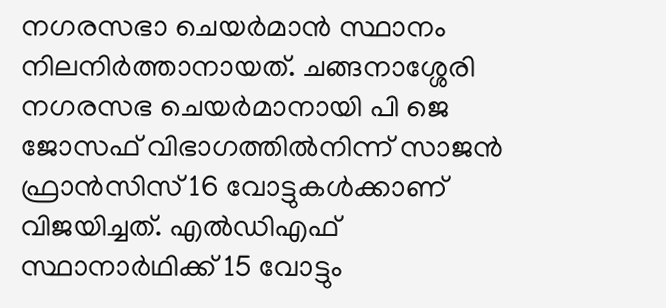നഗരസഭാ ചെയര്‍മാന്‍ സ്ഥാനം നിലനിര്‍ത്താനായത്. ചങ്ങനാശ്ശേരി നഗരസഭ ചെയര്‍മാനായി പി ജെ ജോസഫ് വിഭാഗത്തില്‍നിന്ന് സാജന്‍ ഫ്രാന്‍സിസ് 16 വോട്ടുകള്‍ക്കാണ് വിജയിച്ചത്. എല്‍ഡിഎഫ് സ്ഥാനാര്‍ഥിക്ക് 15 വോട്ടും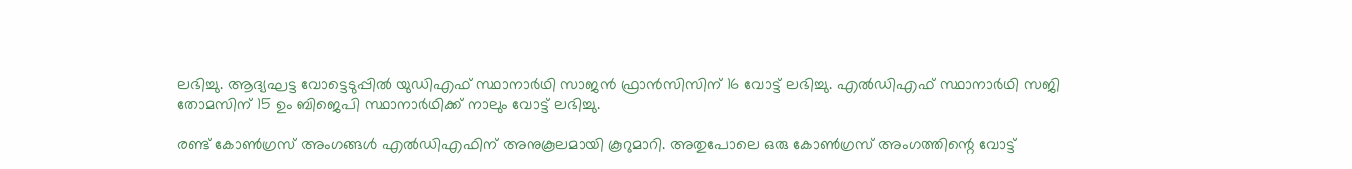ലഭിച്ചു. ആദ്യഘട്ട വോട്ടെടുപ്പില്‍ യുഡിഎഫ് സ്ഥാനാര്‍ഥി സാജന്‍ ഫ്രാന്‍സിസിന് 16 വോട്ട് ലഭിച്ചു. എല്‍ഡിഎഫ് സ്ഥാനാര്‍ഥി സജി തോമസിന് 15 ഉം ബിജെപി സ്ഥാനാര്‍ഥിക്ക് നാലും വോട്ട് ലഭിച്ചു.

രണ്ട് കോണ്‍ഗ്രസ് അംഗങ്ങള്‍ എല്‍ഡിഎഫിന് അനുകൂലമായി കൂറുമാറി. അതുപോലെ ഒരു കോണ്‍ഗ്രസ് അംഗത്തിന്റെ വോട്ട്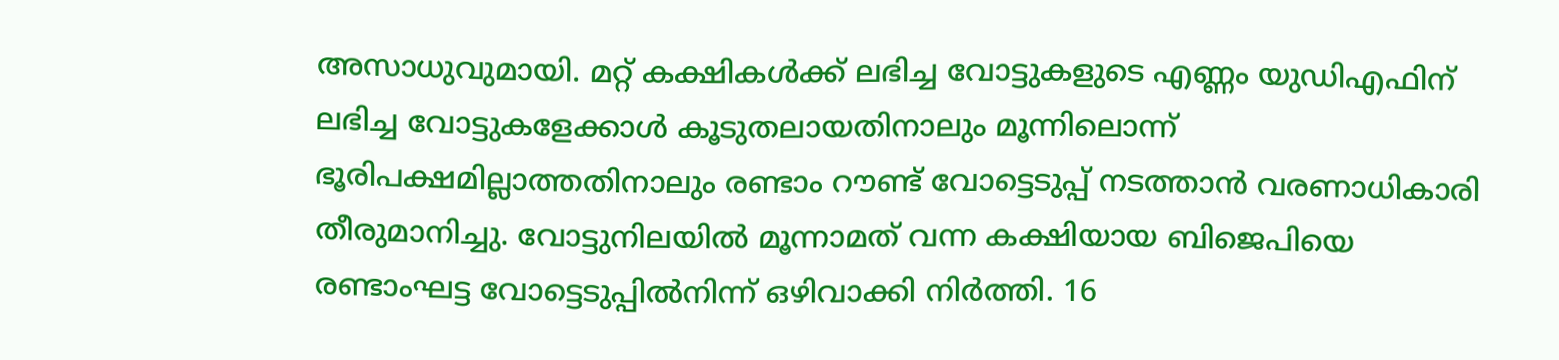അസാധുവുമായി. മറ്റ് കക്ഷികള്‍ക്ക് ലഭിച്ച വോട്ടുകളുടെ എണ്ണം യുഡിഎഫിന് ലഭിച്ച വോട്ടുകളേക്കാള്‍ കൂടുതലായതിനാലും മൂന്നിലൊന്ന് ഭൂരിപക്ഷമില്ലാത്തതിനാലും രണ്ടാം റൗണ്ട് വോട്ടെടുപ്പ് നടത്താന്‍ വരണാധികാരി തീരുമാനിച്ചു. വോട്ടുനിലയില്‍ മൂന്നാമത് വന്ന കക്ഷിയായ ബിജെപിയെ രണ്ടാംഘട്ട വോട്ടെടുപ്പില്‍നിന്ന് ഒഴിവാക്കി നിര്‍ത്തി. 16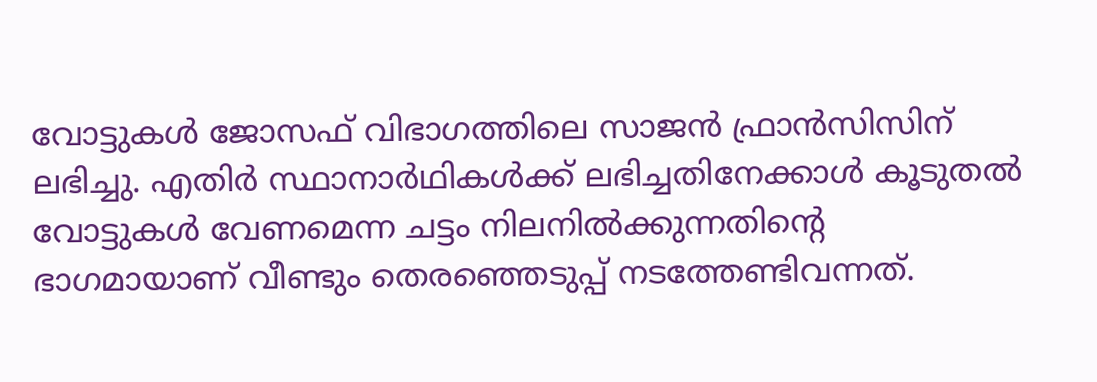വോട്ടുകള്‍ ജോസഫ് വിഭാഗത്തിലെ സാജന്‍ ഫ്രാന്‍സിസിന് ലഭിച്ചു. എതിര്‍ സ്ഥാനാര്‍ഥികള്‍ക്ക് ലഭിച്ചതിനേക്കാള്‍ കൂടുതല്‍ വോട്ടുകള്‍ വേണമെന്ന ചട്ടം നിലനില്‍ക്കുന്നതിന്റെ ഭാഗമായാണ് വീണ്ടും തെരഞ്ഞെടുപ്പ് നടത്തേണ്ടിവന്നത്.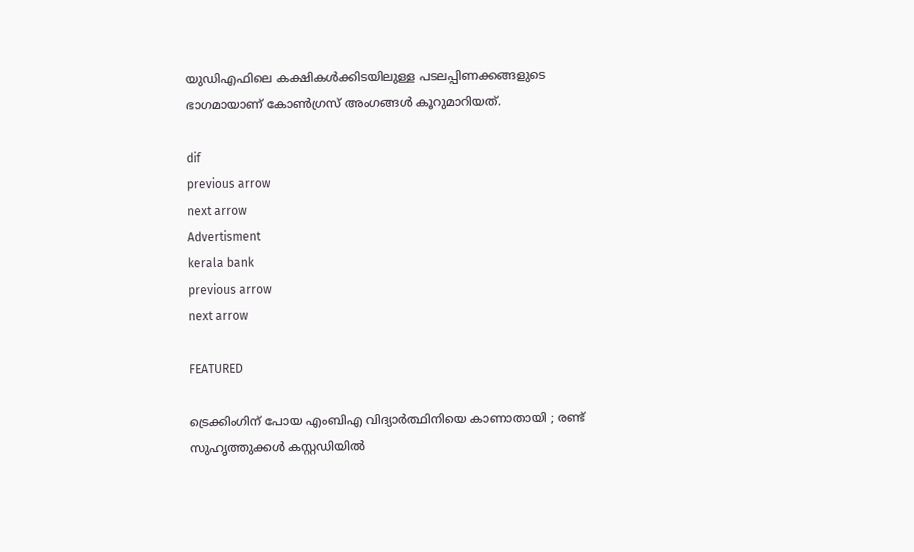യുഡിഎഫിലെ കക്ഷികള്‍ക്കിടയിലുള്ള പടലപ്പിണക്കങ്ങളുടെ ഭാഗമായാണ് കോണ്‍ഗ്രസ് അംഗങ്ങള്‍ കൂറുമാറിയത്.

dif
previous arrow
next arrow
Advertisment
kerala bank
previous arrow
next arrow

FEATURED

ട്രെക്കിംഗിന് പോയ എംബിഎ വിദ്യാർത്ഥിനിയെ കാണാതായി ; രണ്ട് സുഹൃത്തുക്കൾ കസ്റ്റഡിയിൽ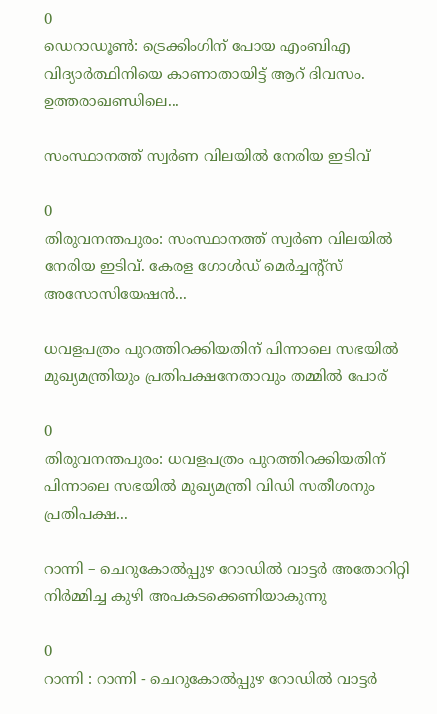0
ഡെറാഡൂണ്‍: ട്രെക്കിംഗിന് പോയ എംബിഎ വിദ്യാർത്ഥിനിയെ കാണാതായിട്ട് ആറ് ദിവസം. ഉത്തരാഖണ്ഡിലെ...

സംസ്ഥാനത്ത് സ്വർണ വിലയിൽ നേരിയ ഇടിവ്

0
തിരുവനന്തപുരം: സംസ്ഥാനത്ത് സ്വർണ വിലയിൽ നേരിയ ഇടിവ്. കേരള ഗോൾഡ് മെർച്ചന്റ്സ് അസോസിയേഷൻ...

ധവളപത്രം പുറത്തിറക്കിയതിന് പിന്നാലെ സഭയിൽ മുഖ്യമന്ത്രിയും പ്രതിപക്ഷനേതാവും തമ്മിൽ പോര്

0
തിരുവനന്തപുരം: ധവളപത്രം പുറത്തിറക്കിയതിന് പിന്നാലെ സഭയിൽ മുഖ്യമന്ത്രി വിഡി സതീശനും പ്രതിപക്ഷ...

റാന്നി – ചെറുകോല്‍പ്പുഴ റോഡില്‍ വാട്ടര്‍ അതോറിറ്റി നിര്‍മ്മിച്ച കുഴി അപകടക്കെണിയാകുന്നു

0
റാന്നി : റാന്നി - ചെറുകോല്‍പ്പുഴ റോഡില്‍ വാട്ടര്‍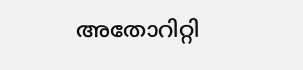അതോറിറ്റി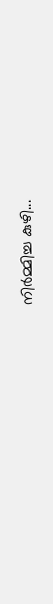നിര്‍മ്മിച്ച കുഴി...